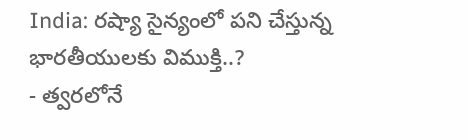India: రష్యా సైన్యంలో పని చేస్తున్న భారతీయులకు విముక్తి..?
- త్వరలోనే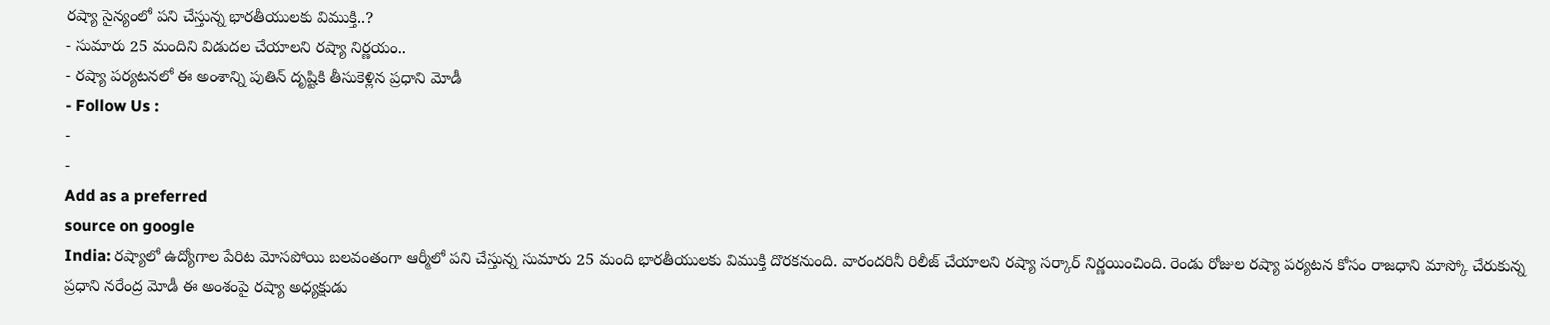రష్యా సైన్యంలో పని చేస్తున్న భారతీయులకు విముక్తి..?
- సుమారు 25 మందిని విడుదల చేయాలని రష్యా నిర్ణయం..
- రష్యా పర్యటనలో ఈ అంశాన్ని పుతిన్ దృష్టికి తీసుకెళ్లిన ప్రధాని మోడీ
- Follow Us :
-
-
Add as a preferred
source on google
India: రష్యాలో ఉద్యోగాల పేరిట మోసపోయి బలవంతంగా ఆర్మీలో పని చేస్తున్న సుమారు 25 మంది భారతీయులకు విముక్తి దొరకనుంది. వారందరినీ రిలీజ్ చేయాలని రష్యా సర్కార్ నిర్ణయించింది. రెండు రోజుల రష్యా పర్యటన కోసం రాజధాని మాస్కో చేరుకున్న ప్రధాని నరేంద్ర మోడీ ఈ అంశంపై రష్యా అధ్యక్షుడు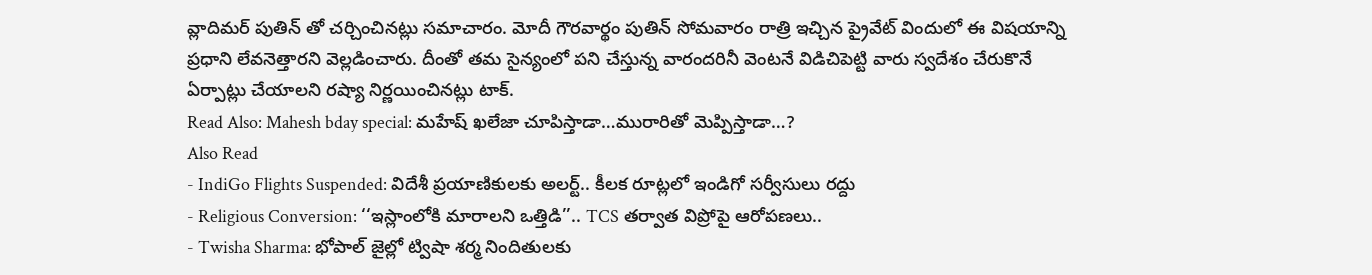వ్లాదిమర్ పుతిన్ తో చర్చించినట్లు సమాచారం. మోదీ గౌరవార్థం పుతిన్ సోమవారం రాత్రి ఇచ్చిన ప్రైవేట్ విందులో ఈ విషయాన్ని ప్రధాని లేవనెత్తారని వెల్లడించారు. దీంతో తమ సైన్యంలో పని చేస్తున్న వారందరినీ వెంటనే విడిచిపెట్టి వారు స్వదేశం చేరుకొనే ఏర్పాట్లు చేయాలని రష్యా నిర్ణయించినట్లు టాక్.
Read Also: Mahesh bday special: మహేష్ ఖలేజా చూపిస్తాడా…మురారితో మెప్పిస్తాడా…?
Also Read
- IndiGo Flights Suspended: విదేశీ ప్రయాణికులకు అలర్ట్.. కీలక రూట్లలో ఇండిగో సర్వీసులు రద్దు
- Religious Conversion: ‘‘ఇస్లాంలోకి మారాలని ఒత్తిడి’’.. TCS తర్వాత విప్రోపై ఆరోపణలు..
- Twisha Sharma: భోపాల్ జైల్లో ట్విషా శర్మ నిందితులకు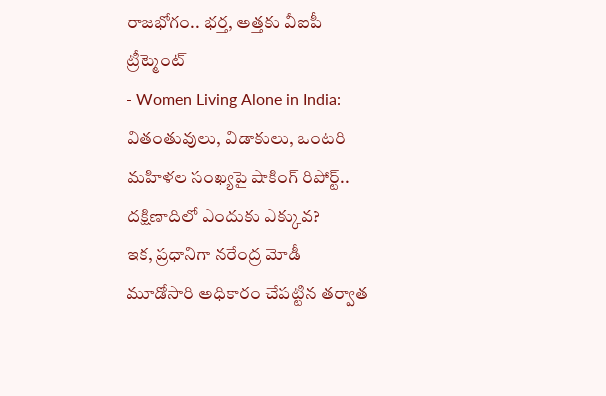రాజభోగం.. భర్త, అత్తకు వీఐపీ ట్రీట్మెంట్
- Women Living Alone in India: వితంతువులు, విడాకులు, ఒంటరి మహిళల సంఖ్యపై షాకింగ్ రిపోర్ట్.. దక్షిణాదిలో ఎందుకు ఎక్కువ?
ఇక, ప్రధానిగా నరేంద్ర మోడీ మూడోసారి అధికారం చేపట్టిన తర్వాత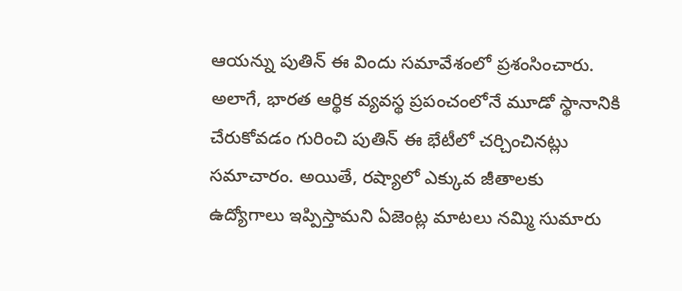ఆయన్ను పుతిన్ ఈ విందు సమావేశంలో ప్రశంసించారు. అలాగే, భారత ఆర్థిక వ్యవస్థ ప్రపంచంలోనే మూడో స్థానానికి చేరుకోవడం గురించి పుతిన్ ఈ భేటీలో చర్చించినట్లు సమాచారం. అయితే, రష్యాలో ఎక్కువ జీతాలకు ఉద్యోగాలు ఇప్పిస్తామని ఏజెంట్ల మాటలు నమ్మి సుమారు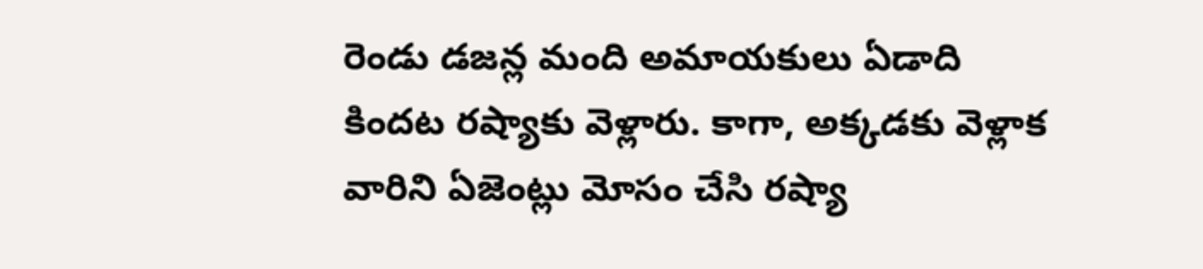రెండు డజన్ల మంది అమాయకులు ఏడాది కిందట రష్యాకు వెళ్లారు. కాగా, అక్కడకు వెళ్లాక వారిని ఏజెంట్లు మోసం చేసి రష్యా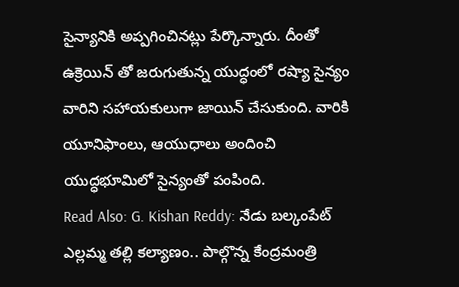సైన్యానికి అప్పగించినట్లు పేర్కొన్నారు. దీంతో ఉక్రెయిన్ తో జరుగుతున్న యుద్ధంలో రష్యా సైన్యం వారిని సహాయకులుగా జాయిన్ చేసుకుంది. వారికి యూనిఫాంలు, ఆయుధాలు అందించి యుద్ధభూమిలో సైన్యంతో పంపింది.
Read Also: G. Kishan Reddy: నేడు బల్కంపేట్ ఎల్లమ్మ తల్లి కల్యాణం.. పాల్గొన్న కేంద్రమంత్రి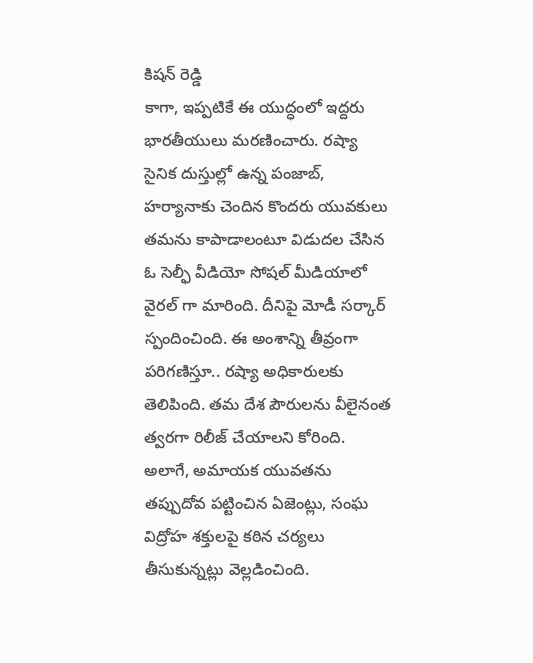కిషన్ రెడ్డి
కాగా, ఇప్పటికే ఈ యుద్ధంలో ఇద్దరు భారతీయులు మరణించారు. రష్యా సైనిక దుస్తుల్లో ఉన్న పంజాబ్, హర్యానాకు చెందిన కొందరు యువకులు తమను కాపాడాలంటూ విడుదల చేసిన ఓ సెల్ఫీ వీడియో సోషల్ మీడియాలో వైరల్ గా మారింది. దీనిపై మోడీ సర్కార్ స్పందించింది. ఈ అంశాన్ని తీవ్రంగా పరిగణిస్తూ.. రష్యా అధికారులకు తెలిపింది. తమ దేశ పౌరులను వీలైనంత త్వరగా రిలీజ్ చేయాలని కోరింది. అలాగే, అమాయక యువతను తప్పుదోవ పట్టించిన ఏజెంట్లు, సంఘ విద్రోహ శక్తులపై కఠిన చర్యలు తీసుకున్నట్లు వెల్లడించింది.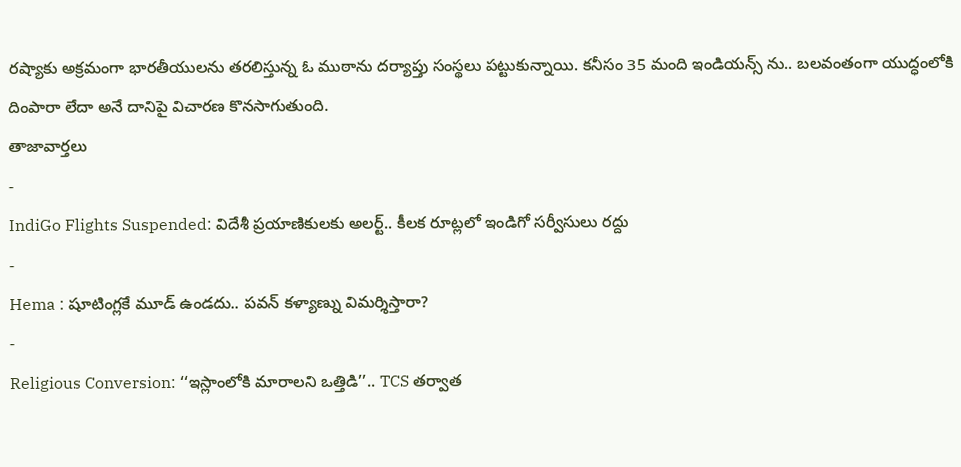రష్యాకు అక్రమంగా భారతీయులను తరలిస్తున్న ఓ ముఠాను దర్యాప్తు సంస్థలు పట్టుకున్నాయి. కనీసం 35 మంది ఇండియన్స్ ను.. బలవంతంగా యుద్ధంలోకి దింపారా లేదా అనే దానిపై విచారణ కొనసాగుతుంది.
తాజావార్తలు
-
IndiGo Flights Suspended: విదేశీ ప్రయాణికులకు అలర్ట్.. కీలక రూట్లలో ఇండిగో సర్వీసులు రద్దు
-
Hema : షూటింగ్లకే మూడ్ ఉండదు.. పవన్ కళ్యాణ్ను విమర్శిస్తారా?
-
Religious Conversion: ‘‘ఇస్లాంలోకి మారాలని ఒత్తిడి’’.. TCS తర్వాత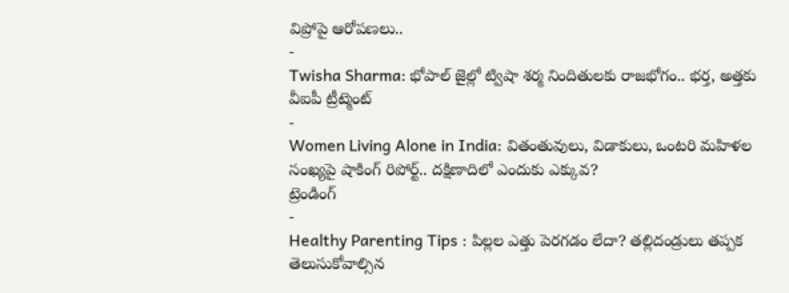విప్రోపై ఆరోపణలు..
-
Twisha Sharma: భోపాల్ జైల్లో ట్విషా శర్మ నిందితులకు రాజభోగం.. భర్త, అత్తకు వీఐపీ ట్రీట్మెంట్
-
Women Living Alone in India: వితంతువులు, విడాకులు, ఒంటరి మహిళల సంఖ్యపై షాకింగ్ రిపోర్ట్.. దక్షిణాదిలో ఎందుకు ఎక్కువ?
ట్రెండింగ్
-
Healthy Parenting Tips : పిల్లల ఎత్తు పెరగడం లేదా? తల్లిదండ్రులు తప్పక తెలుసుకోవాల్సిన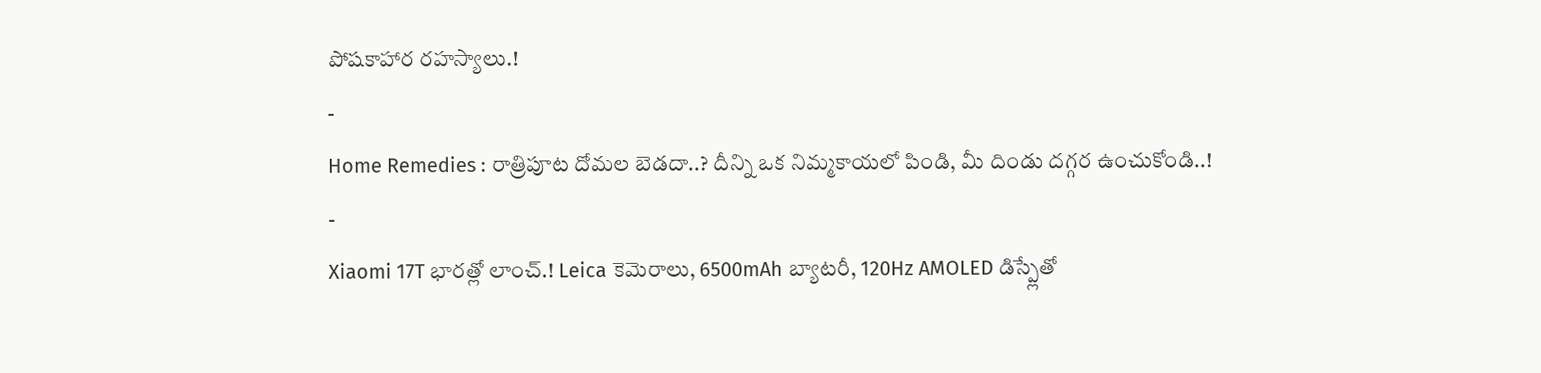పోషకాహార రహస్యాలు.!
-
Home Remedies : రాత్రిపూట దోమల బెడదా..? దీన్ని ఒక నిమ్మకాయలో పిండి, మీ దిండు దగ్గర ఉంచుకోండి..!
-
Xiaomi 17T భారత్లో లాంచ్.! Leica కెమెరాలు, 6500mAh బ్యాటరీ, 120Hz AMOLED డిస్ప్లేతో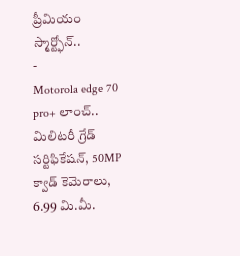ప్రీమియం స్మార్ట్ఫోన్..
-
Motorola edge 70 pro+ లాంచ్.. మిలిటరీ గ్రేడ్ సర్టిఫికేషన్, 50MP క్వాడ్ కెమెరాలు, 6.99 మి.మీ.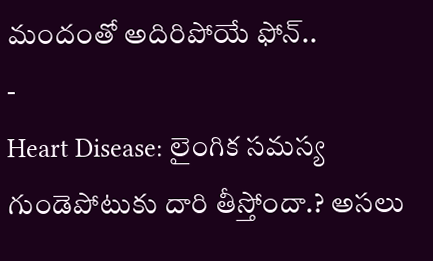మందంతో అదిరిపోయే ఫోన్..
-
Heart Disease: లైంగిక సమస్య గుండెపోటుకు దారి తీస్తోందా.? అసలు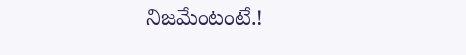నిజమేంటంటే.!